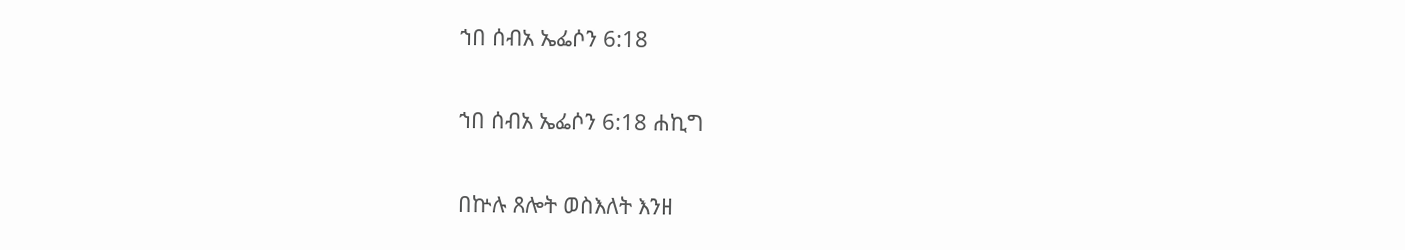ኀበ ሰብአ ኤፌሶን 6:18

ኀበ ሰብአ ኤፌሶን 6:18 ሐኪግ

በኵሉ ጸሎት ወስእለት እንዘ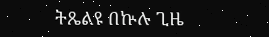ትጼልዩ በኵሉ ጊዜ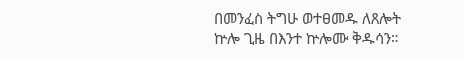በመንፈስ ትግሁ ወተፀመዱ ለጸሎት ኵሎ ጊዜ በእንተ ኵሎሙ ቅዱሳን።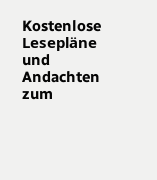Kostenlose Lesepläne und Andachten zum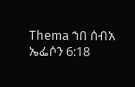Thema ኀበ ሰብአ ኤፌሶን 6:18